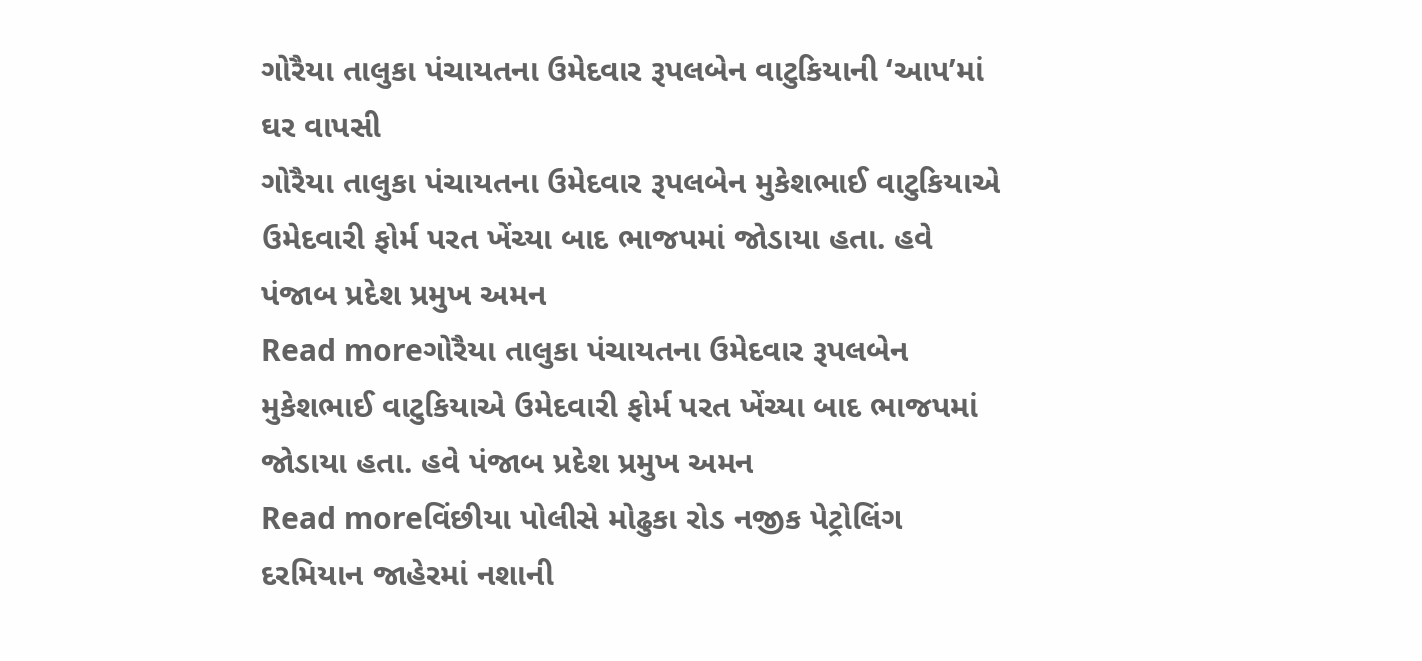ગોરૈયા તાલુકા પંચાયતના ઉમેદવાર રૂપલબેન વાટુકિયાની ‘આપ’માં ઘર વાપસી
ગોરૈયા તાલુકા પંચાયતના ઉમેદવાર રૂપલબેન મુકેશભાઈ વાટુકિયાએ ઉમેદવારી ફોર્મ પરત ખેંચ્યા બાદ ભાજપમાં જોડાયા હતા. હવે પંજાબ પ્રદેશ પ્રમુખ અમન
Read moreગોરૈયા તાલુકા પંચાયતના ઉમેદવાર રૂપલબેન મુકેશભાઈ વાટુકિયાએ ઉમેદવારી ફોર્મ પરત ખેંચ્યા બાદ ભાજપમાં જોડાયા હતા. હવે પંજાબ પ્રદેશ પ્રમુખ અમન
Read moreવિંછીયા પોલીસે મોઢુકા રોડ નજીક પેટ્રોલિંગ દરમિયાન જાહેરમાં નશાની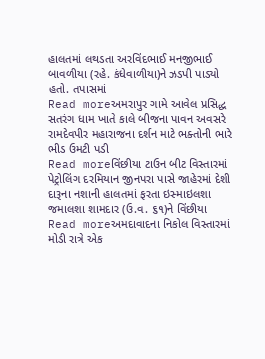હાલતમાં લથડતા અરવિંદભાઈ મનજીભાઈ બાવળીયા (રહે. કંધેવાળીયા)ને ઝડપી પાડ્યો હતો. તપાસમાં
Read moreઅમરાપુર ગામે આવેલ પ્રસિદ્ધ સતરંગ ધામ ખાતે કાલે બીજના પાવન અવસરે રામદેવપીર મહારાજના દર્શન માટે ભક્તોની ભારે ભીડ ઉમટી પડી
Read moreવિંછીયા ટાઉન બીટ વિસ્તારમાં પેટ્રોલિંગ દરમિયાન જીનપરા પાસે જાહેરમાં દેશી દારૂના નશાની હાલતમાં ફરતા ઇસ્માઇલશા જમાલશા શામદાર (ઉ.વ. ૬૧)ને વિંછીયા
Read moreઅમદાવાદના નિકોલ વિસ્તારમાં મોડી રાત્રે એક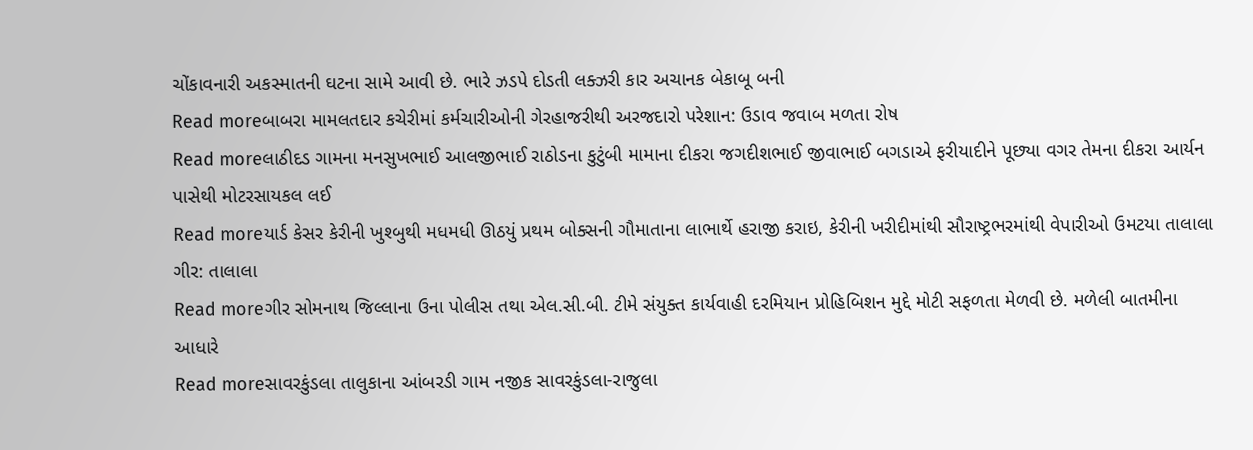ચોંકાવનારી અકસ્માતની ઘટના સામે આવી છે. ભારે ઝડપે દોડતી લક્ઝરી કાર અચાનક બેકાબૂ બની
Read moreબાબરા મામલતદાર કચેરીમાં કર્મચારીઓની ગેરહાજરીથી અરજદારો પરેશાન: ઉડાવ જવાબ મળતા રોષ
Read moreલાઠીદડ ગામના મનસુખભાઈ આલજીભાઈ રાઠોડના કુટુંબી મામાના દીકરા જગદીશભાઈ જીવાભાઈ બગડાએ ફરીયાદીને પૂછ્યા વગર તેમના દીકરા આર્યન પાસેથી મોટરસાયકલ લઈ
Read moreયાર્ડ કેસર કેરીની ખુશ્બુથી મધમધી ઊઠયું પ્રથમ બોક્સની ગૌમાતાના લાભાર્થે હરાજી કરાઇ, કેરીની ખરીદીમાંથી સૌરાષ્ટ્રભરમાંથી વેપારીઓ ઉમટયા તાલાલા ગીર: તાલાલા
Read moreગીર સોમનાથ જિલ્લાના ઉના પોલીસ તથા એલ.સી.બી. ટીમે સંયુક્ત કાર્યવાહી દરમિયાન પ્રોહિબિશન મુદ્દે મોટી સફળતા મેળવી છે. મળેલી બાતમીના આધારે
Read moreસાવરકુંડલા તાલુકાના આંબરડી ગામ નજીક સાવરકુંડલા-રાજુલા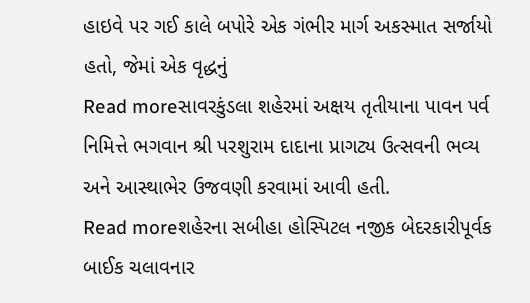હાઇવે પર ગઈ કાલે બપોરે એક ગંભીર માર્ગ અકસ્માત સર્જાયો હતો, જેમાં એક વૃદ્ધનું
Read moreસાવરકુંડલા શહેરમાં અક્ષય તૃતીયાના પાવન પર્વ નિમિત્તે ભગવાન શ્રી પરશુરામ દાદાના પ્રાગટ્ય ઉત્સવની ભવ્ય અને આસ્થાભેર ઉજવણી કરવામાં આવી હતી.
Read moreશહેરના સબીહા હોસ્પિટલ નજીક બેદરકારીપૂર્વક બાઈક ચલાવનાર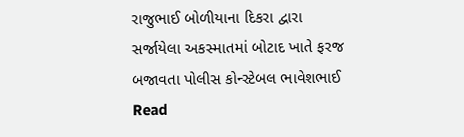રાજુભાઈ બોળીયાના દિકરા દ્વારા સર્જાયેલા અકસ્માતમાં બોટાદ ખાતે ફરજ બજાવતા પોલીસ કોન્સ્ટેબલ ભાવેશભાઈ
Read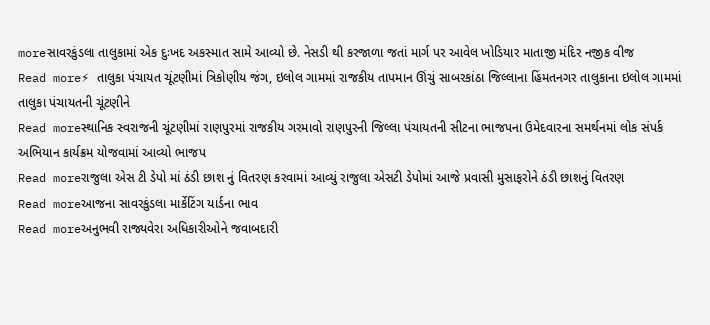moreસાવરકુંડલા તાલુકામાં એક દુઃખદ અકસ્માત સામે આવ્યો છે. નેસડી થી કરજાળા જતાં માર્ગ પર આવેલ ખોડિયાર માતાજી મંદિર નજીક વીજ
Read more⚡ તાલુકા પંચાયત ચૂંટણીમાં ત્રિકોણીય જંગ, ઇલોલ ગામમાં રાજકીય તાપમાન ઊંચું સાબરકાંઠા જિલ્લાના હિંમતનગર તાલુકાના ઇલોલ ગામમાં તાલુકા પંચાયતની ચૂંટણીને
Read moreસ્થાનિક સ્વરાજની ચૂંટણીમાં રાણપુરમાં રાજકીય ગરમાવો રાણપુરની જિલ્લા પંચાયતની સીટના ભાજપના ઉમેદવારના સમર્થનમાં લોક સંપર્ક અભિયાન કાર્યક્રમ યોજવામાં આવ્યો ભાજપ
Read moreરાજુલા એસ ટી ડેપો માં ઠંડી છાશ નું વિતરણ કરવામાં આવ્યું રાજુલા એસટી ડેપોમાં આજે પ્રવાસી મુસાફરોને ઠંડી છાશનું વિતરણ
Read moreઆજના સાવરકુંડલા માર્કેટિંગ યાર્ડના ભાવ
Read moreઅનુભવી રાજ્યવેરા અધિકારીઓને જવાબદારી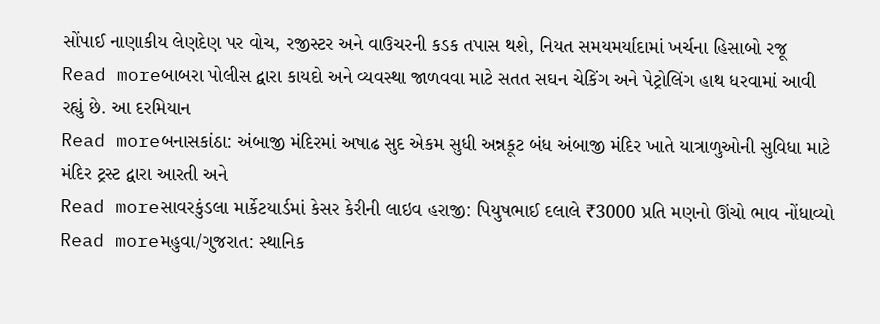સોંપાઈ નાણાકીય લેણદેણ પર વોચ, રજીસ્ટર અને વાઉચરની કડક તપાસ થશે, નિયત સમયમર્યાદામાં ખર્ચના હિસાબો રજૂ
Read moreબાબરા પોલીસ દ્વારા કાયદો અને વ્યવસ્થા જાળવવા માટે સતત સઘન ચેકિંગ અને પેટ્રોલિંગ હાથ ધરવામાં આવી રહ્યું છે. આ દરમિયાન
Read moreબનાસકાંઠા: અંબાજી મંદિરમાં અષાઢ સુદ એકમ સુધી અન્નકૂટ બંધ અંબાજી મંદિર ખાતે યાત્રાળુઓની સુવિધા માટે મંદિર ટ્રસ્ટ દ્વારા આરતી અને
Read moreસાવરકુંડલા માર્કેટયાર્ડમાં કેસર કેરીની લાઇવ હરાજી: પિયુષભાઈ દલાલે ₹3000 પ્રતિ મણનો ઊંચો ભાવ નોંધાવ્યો
Read moreમહુવા/ગુજરાત: સ્થાનિક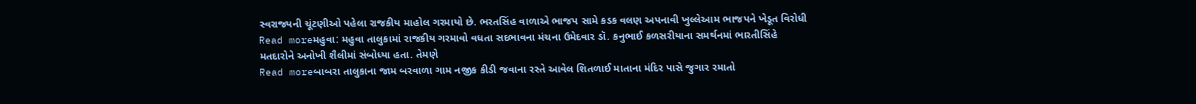સ્વરાજ્યની ચૂંટણીઓ પહેલા રાજકીય માહોલ ગરમાયો છે. ભરતસિંહ વાળાએ ભાજપ સામે કડક વલણ અપનાવી ખુલ્લેઆમ ભાજપને ખેડૂત વિરોધી
Read moreમહુવા: મહુવા તાલુકામાં રાજકીય ગરમાવો વધતા સદભાવના મંચના ઉમેદવાર ડૉ. કનુભાઈ કળસરીયાના સમર્થનમાં ભારતીસિંહે મતદારોને અનોખી શૈલીમાં સંબોધ્યા હતા. તેમણે
Read moreબાબરા તાલુકાના જામ બરવાળા ગામ નજીક કીડી જવાના રસ્તે આવેલ શિતળાઈ માતાના મંદિર પાસે જુગાર રમાતો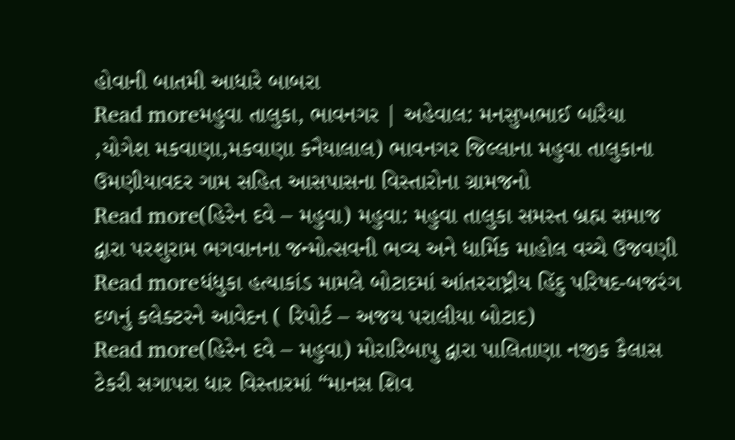હોવાની બાતમી આધારે બાબરા
Read moreમહુવા તાલુકા, ભાવનગર | અહેવાલ: મનસુખભાઈ બારૈયા ,યોગેશ મકવાણા,મકવાણા કનૈયાલાલ) ભાવનગર જિલ્લાના મહુવા તાલુકાના ઉમણીયાવદર ગામ સહિત આસપાસના વિસ્તારોના ગ્રામજનો
Read more(હિરેન દવે – મહુવા) મહુવા: મહુવા તાલુકા સમસ્ત બ્રહ્મ સમાજ દ્વારા પરશુરામ ભગવાનના જન્મોત્સવની ભવ્ય અને ધાર્મિક માહોલ વચ્ચે ઉજવણી
Read moreધંધુકા હત્યાકાંડ મામલે બોટાદમાં આંતરરાષ્ટ્રીય હિંદુ પરિષદ-બજરંગ દળનું કલેક્ટરને આવેદન ( રિપોર્ટ – અજય પરાલીયા બોટાદ)
Read more(હિરેન દવે – મહુવા) મોરારિબાપુ દ્વારા પાલિતાણા નજીક કૈલાસ ટેકરી સગાપરા ધાર વિસ્તારમાં “માનસ શિવ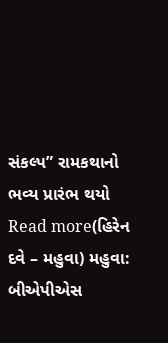સંકલ્પ” રામકથાનો ભવ્ય પ્રારંભ થયો
Read more(હિરેન દવે – મહુવા) મહુવા: બીએપીએસ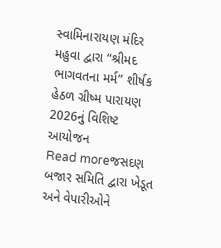સ્વામિનારાયણ મંદિર મહુવા દ્વારા “શ્રીમદ ભાગવતના મર્મ” શીર્ષક હેઠળ ગ્રીષ્મ પારાયણ 2026નું વિશિષ્ટ આયોજન
Read moreજસદણ બજાર સમિતિ દ્વારા ખેડૂત અને વેપારીઓને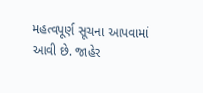મહત્વપૂર્ણ સૂચના આપવામાં આવી છે. જાહેર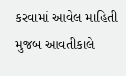કરવામાં આવેલ માહિતી મુજબ આવતીકાલે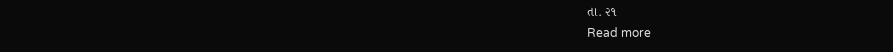તા. ૨૧
Read more